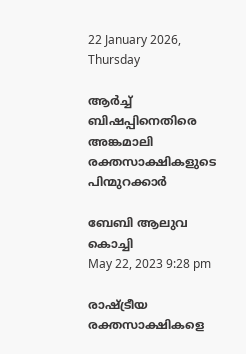22 January 2026, Thursday

ആര്‍ച്ച് ബിഷപ്പിനെതിരെ അങ്കമാലി രക്തസാക്ഷികളുടെ പിന്മുറക്കാർ

ബേബി ആലുവ
കൊച്ചി
May 22, 2023 9:28 pm

രാഷ്ട്രീയ രക്തസാക്ഷികളെ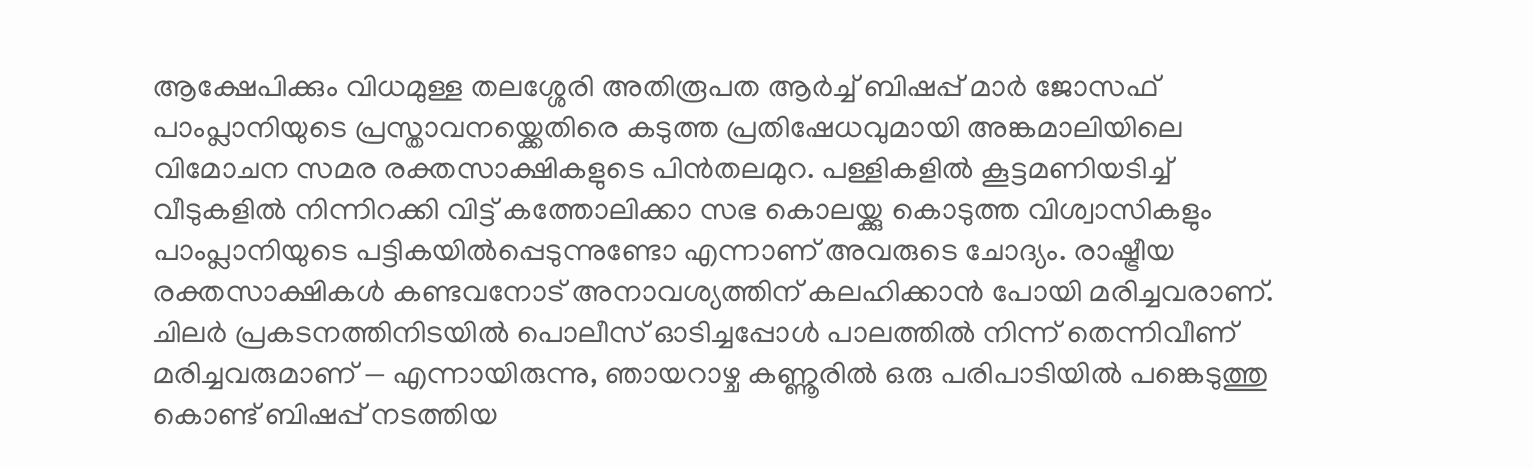ആക്ഷേപിക്കും വിധമുള്ള തലശ്ശേരി അതിരൂപത ആര്‍ച്ച് ബിഷപ്പ് മാര്‍ ജോസഫ് പാംപ്ലാനിയുടെ പ്രസ്താവനയ്ക്കെതിരെ കടുത്ത പ്രതിഷേധവുമായി അങ്കമാലിയിലെ വിമോചന സമര രക്തസാക്ഷികളുടെ പിൻതലമുറ. പള്ളികളിൽ കൂട്ടമണിയടിച്ച് വീടുകളിൽ നിന്നിറക്കി വിട്ട് കത്തോലിക്കാ സഭ കൊലയ്ക്കു കൊടുത്ത വിശ്വാസികളും പാംപ്ലാനിയുടെ പട്ടികയിൽപ്പെടുന്നുണ്ടോ എന്നാണ് അവരുടെ ചോദ്യം. രാഷ്ട്രീയ രക്തസാക്ഷികൾ കണ്ടവനോട് അനാവശ്യത്തിന് കലഹിക്കാൻ പോയി മരിച്ചവരാണ്. ചിലർ പ്രകടനത്തിനിടയിൽ പൊലീസ് ഓടിച്ചപ്പോൾ പാലത്തിൽ നിന്ന് തെന്നിവീണ് മരിച്ചവരുമാണ് — എന്നായിരുന്നു, ഞായറാഴ്ച കണ്ണൂരിൽ ഒരു പരിപാടിയിൽ പങ്കെടുത്തു കൊണ്ട് ബിഷപ്പ് നടത്തിയ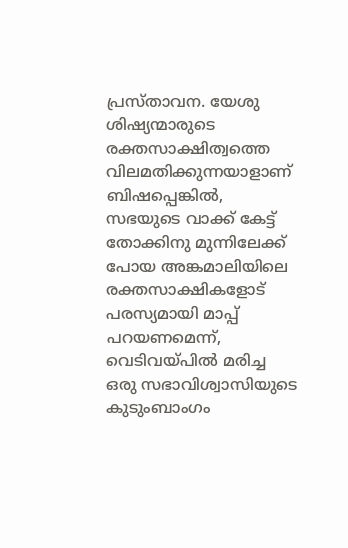പ്രസ്താവന. യേശു ശിഷ്യന്മാരുടെ രക്തസാക്ഷിത്വത്തെ വിലമതിക്കുന്നയാളാണ് ബിഷപ്പെങ്കിൽ, സഭയുടെ വാക്ക് കേട്ട് തോക്കിനു മുന്നിലേക്ക് പോയ അങ്കമാലിയിലെ രക്തസാക്ഷികളോട് പരസ്യമായി മാപ്പ് പറയണമെന്ന്, വെടിവയ്പിൽ മരിച്ച ഒരു സഭാവിശ്വാസിയുടെ കുടുംബാംഗം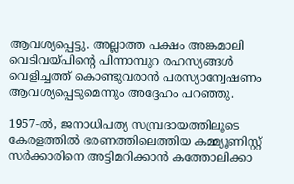ആവശ്യപ്പെട്ടു. അല്ലാത്ത പക്ഷം അങ്കമാലി വെടിവയ്പിന്റെ പിന്നാമ്പുറ രഹസ്യങ്ങൾ വെളിച്ചത്ത് കൊണ്ടുവരാൻ പരസ്യാന്വേഷണം ആവശ്യപ്പെടുമെന്നും അദ്ദേഹം പറഞ്ഞു.

1957‑ൽ, ജനാധിപത്യ സമ്പ്രദായത്തിലൂടെ കേരളത്തിൽ ഭരണത്തിലെത്തിയ കമ്മ്യൂണിസ്റ്റ് സർക്കാരിനെ അട്ടിമറിക്കാൻ കത്തോലിക്കാ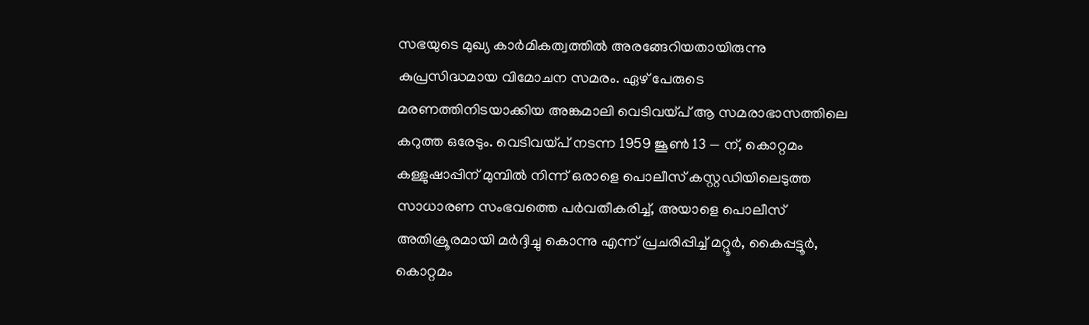സഭയുടെ മുഖ്യ കാർമികത്വത്തിൽ അരങ്ങേറിയതായിരുന്നു കുപ്രസിദ്ധമായ വിമോചന സമരം. ഏഴ് പേരുടെ മരണത്തിനിടയാക്കിയ അങ്കമാലി വെടിവയ്പ് ആ സമരാഭാസത്തിലെ കറുത്ത ഒരേടും. വെടിവയ്പ് നടന്ന 1959 ജൂൺ 13 — ന്, കൊറ്റമം കള്ളുഷാപ്പിന് മുമ്പിൽ നിന്ന് ഒരാളെ പൊലീസ് കസ്റ്റഡിയിലെടുത്ത സാധാരണ സംഭവത്തെ പർവതീകരിച്ച്, അയാളെ പൊലീസ് അതിക്രൂരമായി മർദ്ദിച്ചു കൊന്നു എന്ന് പ്രചരിപ്പിച്ച് മറ്റൂർ, കൈപ്പട്ടൂർ, കൊറ്റമം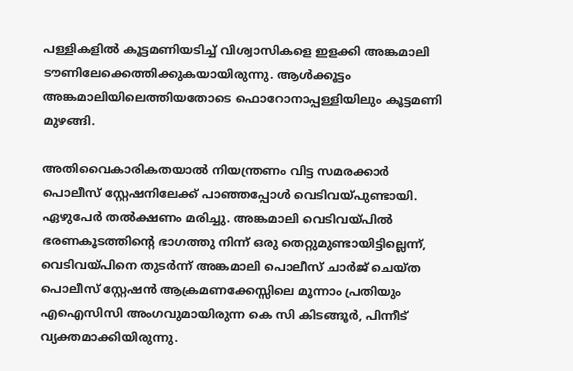പള്ളികളിൽ കൂട്ടമണിയടിച്ച് വിശ്വാസികളെ ഇളക്കി അങ്കമാലി ടൗണിലേക്കെത്തിക്കുകയായിരുന്നു. ആൾക്കൂട്ടം അങ്കമാലിയിലെത്തിയതോടെ ഫൊറോനാപ്പള്ളിയിലും കൂട്ടമണി മുഴങ്ങി.

അതിവൈകാരികതയാൽ നിയന്ത്രണം വിട്ട സമരക്കാർ പൊലീസ് സ്റ്റേഷനിലേക്ക് പാഞ്ഞപ്പോൾ വെടിവയ്പുണ്ടായി. ഏഴുപേർ തൽക്ഷണം മരിച്ചു. അങ്കമാലി വെടിവയ്പിൽ ഭരണകൂടത്തിന്റെ ഭാഗത്തു നിന്ന് ഒരു തെറ്റുമുണ്ടായിട്ടില്ലെന്ന്, വെടിവയ്പിനെ തുടർന്ന് അങ്കമാലി പൊലീസ് ചാർജ് ചെയ്ത പൊലീസ് സ്റ്റേഷൻ ആക്രമണക്കേസ്സിലെ മൂന്നാം പ്രതിയും എഐസിസി അംഗവുമായിരുന്ന കെ സി കിടങ്ങൂർ, പിന്നീട് വ്യക്തമാക്കിയിരുന്നു.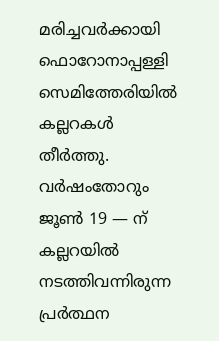മരിച്ചവർക്കായി ഫൊറോനാപ്പള്ളി സെമിത്തേരിയിൽ കല്ലറകൾ തീർത്തു. വർഷംതോറും ജൂൺ 19 — ന് കല്ലറയിൽ നടത്തിവന്നിരുന്ന പ്രർത്ഥന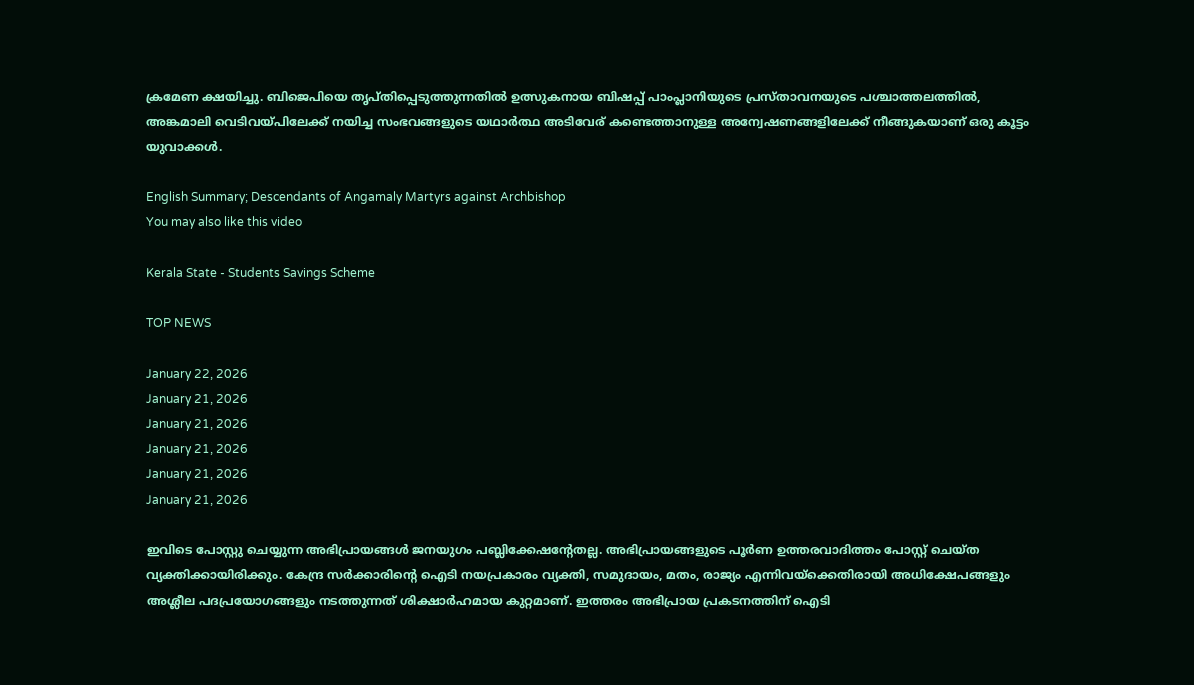ക്രമേണ ക്ഷയിച്ചു. ബിജെപിയെ തൃപ്തിപ്പെടുത്തുന്നതിൽ ഉത്സുകനായ ബിഷപ്പ് പാംപ്ലാനിയുടെ പ്രസ്താവനയുടെ പശ്ചാത്തലത്തിൽ, അങ്കമാലി വെടിവയ്പിലേക്ക് നയിച്ച സംഭവങ്ങളുടെ യഥാർത്ഥ അടിവേര് കണ്ടെത്താനുള്ള അന്വേഷണങ്ങളിലേക്ക് നീങ്ങുകയാണ് ഒരു കൂട്ടം യുവാക്കൾ.

English Summary; Descendants of Angamaly Martyrs against Archbishop
You may also like this video

Kerala State - Students Savings Scheme

TOP NEWS

January 22, 2026
January 21, 2026
January 21, 2026
January 21, 2026
January 21, 2026
January 21, 2026

ഇവിടെ പോസ്റ്റു ചെയ്യുന്ന അഭിപ്രായങ്ങള്‍ ജനയുഗം പബ്ലിക്കേഷന്റേതല്ല. അഭിപ്രായങ്ങളുടെ പൂര്‍ണ ഉത്തരവാദിത്തം പോസ്റ്റ് ചെയ്ത വ്യക്തിക്കായിരിക്കും. കേന്ദ്ര സര്‍ക്കാരിന്റെ ഐടി നയപ്രകാരം വ്യക്തി, സമുദായം, മതം, രാജ്യം എന്നിവയ്‌ക്കെതിരായി അധിക്ഷേപങ്ങളും അശ്ലീല പദപ്രയോഗങ്ങളും നടത്തുന്നത് ശിക്ഷാര്‍ഹമായ കുറ്റമാണ്. ഇത്തരം അഭിപ്രായ പ്രകടനത്തിന് ഐടി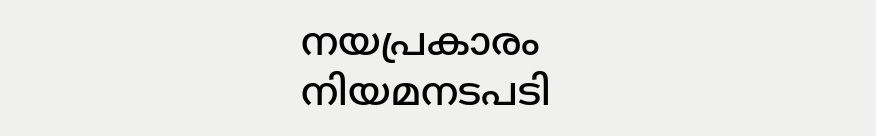നയപ്രകാരം നിയമനടപടി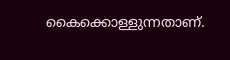കൈക്കൊള്ളുന്നതാണ്.